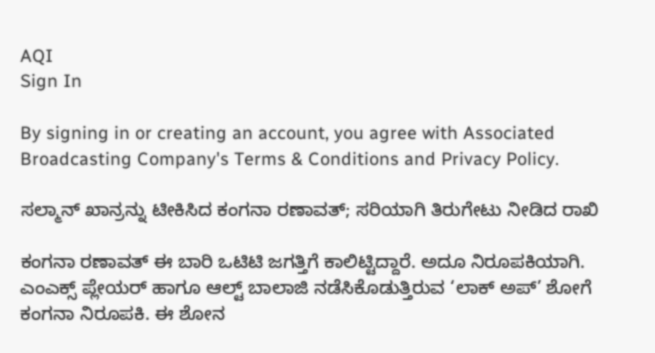AQI
Sign In

By signing in or creating an account, you agree with Associated Broadcasting Company's Terms & Conditions and Privacy Policy.

ಸಲ್ಮಾನ್ ಖಾನ್ರನ್ನು ಟೀಕಿಸಿದ ಕಂಗನಾ ರಣಾವತ್; ಸರಿಯಾಗಿ ತಿರುಗೇಟು ನೀಡಿದ ರಾಖಿ

ಕಂಗನಾ ರಣಾವತ್ ಈ ಬಾರಿ ಒಟಿಟಿ ಜಗತ್ತಿಗೆ ಕಾಲಿಟ್ಟಿದ್ದಾರೆ. ಅದೂ ನಿರೂಪಕಿಯಾಗಿ. ಎಂಎಕ್ಸ್ ಪ್ಲೇಯರ್ ಹಾಗೂ ಆಲ್ಟ್ ಬಾಲಾಜಿ ನಡೆಸಿಕೊಡುತ್ತಿರುವ ‘ಲಾಕ್ ಅಪ್’ ಶೋಗೆ ಕಂಗನಾ ನಿರೂಪಕಿ. ಈ ಶೋನ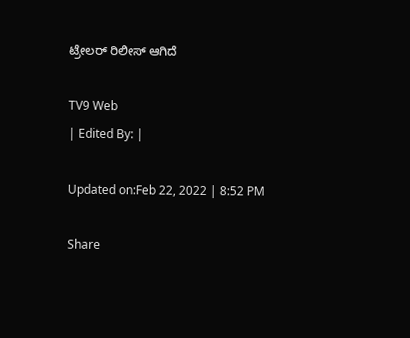ಟ್ರೇಲರ್ ರಿಲೀಸ್ ಆಗಿದೆ

TV9 Web
| Edited By: |

Updated on:Feb 22, 2022 | 8:52 PM

Share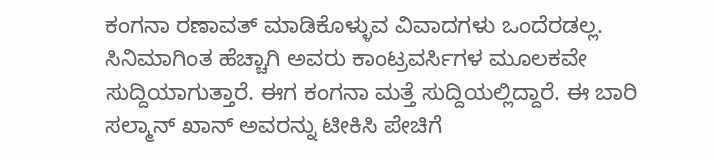ಕಂಗನಾ ರಣಾವತ್ ಮಾಡಿಕೊಳ್ಳುವ ವಿವಾದಗಳು ಒಂದೆರಡಲ್ಲ. ಸಿನಿಮಾಗಿಂತ ಹೆಚ್ಚಾಗಿ ಅವರು ಕಾಂಟ್ರವರ್ಸಿಗಳ ಮೂಲಕವೇ ಸುದ್ದಿಯಾಗುತ್ತಾರೆ. ಈಗ ಕಂಗನಾ ಮತ್ತೆ ಸುದ್ದಿಯಲ್ಲಿದ್ದಾರೆ. ಈ ಬಾರಿ ಸಲ್ಮಾನ್ ಖಾನ್ ಅವರನ್ನು ಟೀಕಿಸಿ ಪೇಚಿಗೆ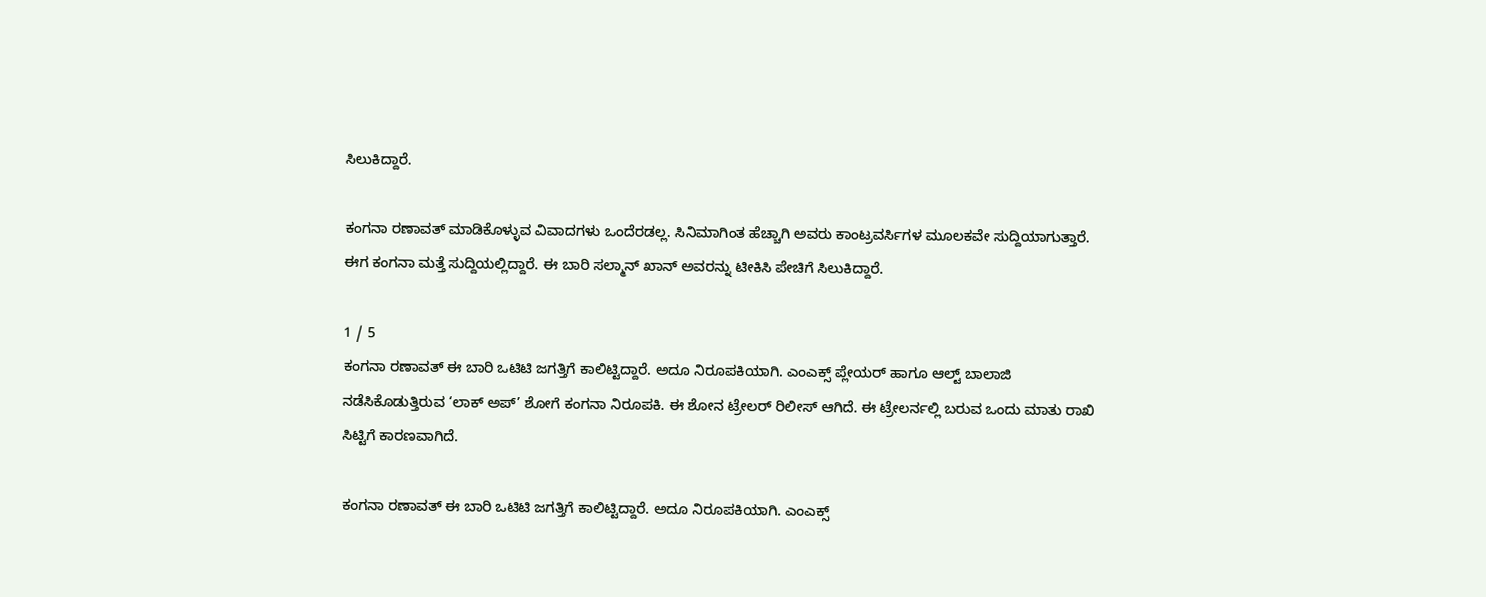ಸಿಲುಕಿದ್ದಾರೆ.

ಕಂಗನಾ ರಣಾವತ್ ಮಾಡಿಕೊಳ್ಳುವ ವಿವಾದಗಳು ಒಂದೆರಡಲ್ಲ. ಸಿನಿಮಾಗಿಂತ ಹೆಚ್ಚಾಗಿ ಅವರು ಕಾಂಟ್ರವರ್ಸಿಗಳ ಮೂಲಕವೇ ಸುದ್ದಿಯಾಗುತ್ತಾರೆ. ಈಗ ಕಂಗನಾ ಮತ್ತೆ ಸುದ್ದಿಯಲ್ಲಿದ್ದಾರೆ. ಈ ಬಾರಿ ಸಲ್ಮಾನ್ ಖಾನ್ ಅವರನ್ನು ಟೀಕಿಸಿ ಪೇಚಿಗೆ ಸಿಲುಕಿದ್ದಾರೆ.

1 / 5
ಕಂಗನಾ ರಣಾವತ್ ಈ ಬಾರಿ ಒಟಿಟಿ ಜಗತ್ತಿಗೆ ಕಾಲಿಟ್ಟಿದ್ದಾರೆ. ಅದೂ ನಿರೂಪಕಿಯಾಗಿ. ಎಂಎಕ್ಸ್ ಪ್ಲೇಯರ್ ಹಾಗೂ ಆಲ್ಟ್ ಬಾಲಾಜಿ ನಡೆಸಿಕೊಡುತ್ತಿರುವ ‘ಲಾಕ್ ಅಪ್’ ಶೋಗೆ ಕಂಗನಾ ನಿರೂಪಕಿ. ಈ ಶೋನ ಟ್ರೇಲರ್ ರಿಲೀಸ್ ಆಗಿದೆ. ಈ ಟ್ರೇಲರ್ನಲ್ಲಿ ಬರುವ ಒಂದು ಮಾತು ರಾಖಿ ಸಿಟ್ಟಿಗೆ ಕಾರಣವಾಗಿದೆ.

ಕಂಗನಾ ರಣಾವತ್ ಈ ಬಾರಿ ಒಟಿಟಿ ಜಗತ್ತಿಗೆ ಕಾಲಿಟ್ಟಿದ್ದಾರೆ. ಅದೂ ನಿರೂಪಕಿಯಾಗಿ. ಎಂಎಕ್ಸ್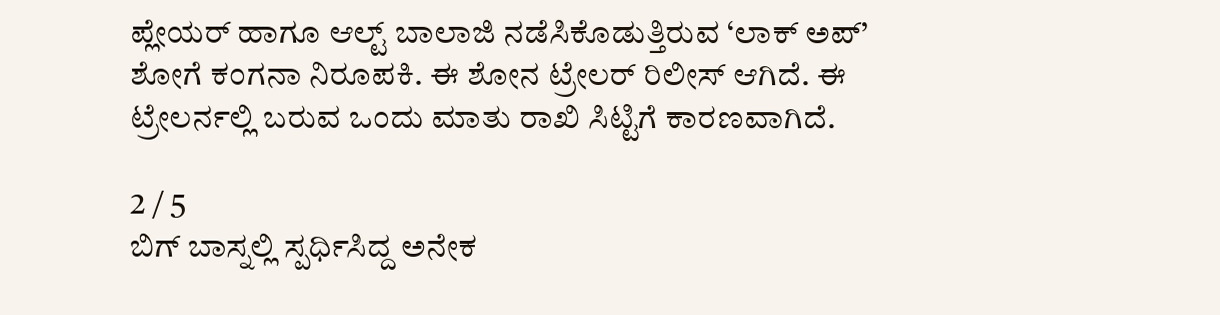ಪ್ಲೇಯರ್ ಹಾಗೂ ಆಲ್ಟ್ ಬಾಲಾಜಿ ನಡೆಸಿಕೊಡುತ್ತಿರುವ ‘ಲಾಕ್ ಅಪ್’ ಶೋಗೆ ಕಂಗನಾ ನಿರೂಪಕಿ. ಈ ಶೋನ ಟ್ರೇಲರ್ ರಿಲೀಸ್ ಆಗಿದೆ. ಈ ಟ್ರೇಲರ್ನಲ್ಲಿ ಬರುವ ಒಂದು ಮಾತು ರಾಖಿ ಸಿಟ್ಟಿಗೆ ಕಾರಣವಾಗಿದೆ.

2 / 5
ಬಿಗ್ ಬಾಸ್ನಲ್ಲಿ ಸ್ಪರ್ಧಿಸಿದ್ದ ಅನೇಕ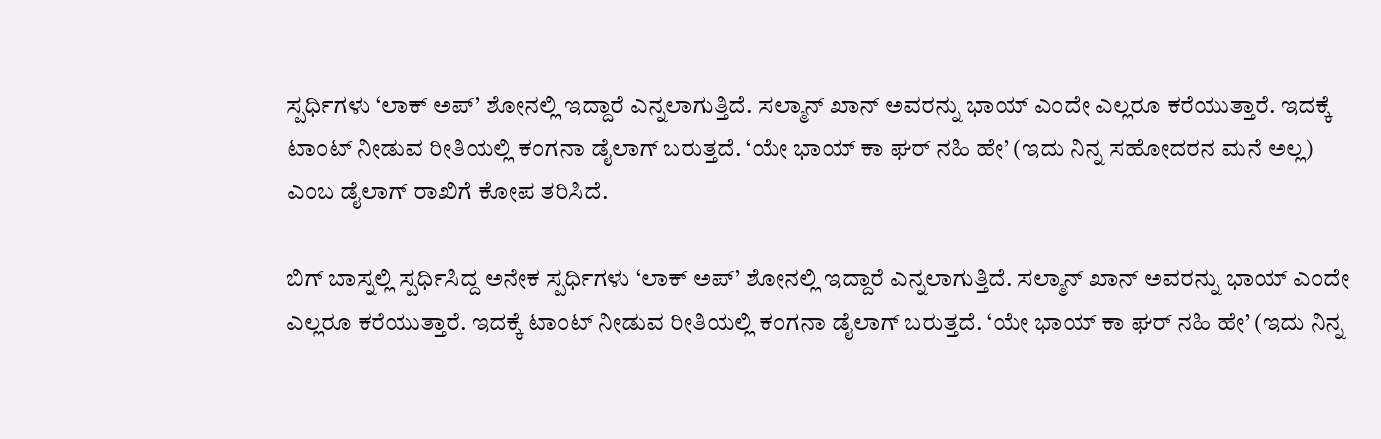ಸ್ಪರ್ಧಿಗಳು ‘ಲಾಕ್ ಅಪ್’ ಶೋನಲ್ಲಿ ಇದ್ದಾರೆ ಎನ್ನಲಾಗುತ್ತಿದೆ. ಸಲ್ಮಾನ್ ಖಾನ್ ಅವರನ್ನು ಭಾಯ್ ಎಂದೇ ಎಲ್ಲರೂ ಕರೆಯುತ್ತಾರೆ. ಇದಕ್ಕೆ ಟಾಂಟ್ ನೀಡುವ ರೀತಿಯಲ್ಲಿ ಕಂಗನಾ ಡೈಲಾಗ್ ಬರುತ್ತದೆ. ‘ಯೇ ಭಾಯ್ ಕಾ ಘರ್ ನಹಿ ಹೇ’ (ಇದು ನಿನ್ನ ಸಹೋದರನ ಮನೆ ಅಲ್ಲ) ಎಂಬ ಡೈಲಾಗ್ ರಾಖಿಗೆ ಕೋಪ ತರಿಸಿದೆ.

ಬಿಗ್ ಬಾಸ್ನಲ್ಲಿ ಸ್ಪರ್ಧಿಸಿದ್ದ ಅನೇಕ ಸ್ಪರ್ಧಿಗಳು ‘ಲಾಕ್ ಅಪ್’ ಶೋನಲ್ಲಿ ಇದ್ದಾರೆ ಎನ್ನಲಾಗುತ್ತಿದೆ. ಸಲ್ಮಾನ್ ಖಾನ್ ಅವರನ್ನು ಭಾಯ್ ಎಂದೇ ಎಲ್ಲರೂ ಕರೆಯುತ್ತಾರೆ. ಇದಕ್ಕೆ ಟಾಂಟ್ ನೀಡುವ ರೀತಿಯಲ್ಲಿ ಕಂಗನಾ ಡೈಲಾಗ್ ಬರುತ್ತದೆ. ‘ಯೇ ಭಾಯ್ ಕಾ ಘರ್ ನಹಿ ಹೇ’ (ಇದು ನಿನ್ನ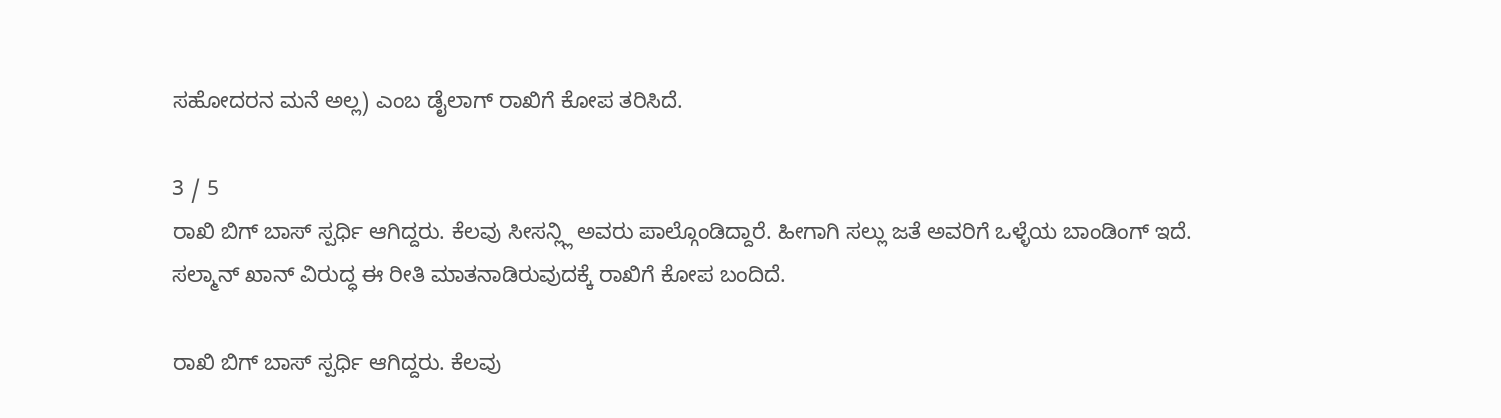ಸಹೋದರನ ಮನೆ ಅಲ್ಲ) ಎಂಬ ಡೈಲಾಗ್ ರಾಖಿಗೆ ಕೋಪ ತರಿಸಿದೆ.

3 / 5
ರಾಖಿ ಬಿಗ್ ಬಾಸ್ ಸ್ಪರ್ಧಿ ಆಗಿದ್ದರು. ಕೆಲವು ಸೀಸನ್ಲ್ಲಿ ಅವರು ಪಾಲ್ಗೊಂಡಿದ್ದಾರೆ. ಹೀಗಾಗಿ ಸಲ್ಲು ಜತೆ ಅವರಿಗೆ ಒಳ್ಳೆಯ ಬಾಂಡಿಂಗ್ ಇದೆ. ಸಲ್ಮಾನ್ ಖಾನ್ ವಿರುದ್ಧ ಈ ರೀತಿ ಮಾತನಾಡಿರುವುದಕ್ಕೆ ರಾಖಿಗೆ ಕೋಪ ಬಂದಿದೆ.

ರಾಖಿ ಬಿಗ್ ಬಾಸ್ ಸ್ಪರ್ಧಿ ಆಗಿದ್ದರು. ಕೆಲವು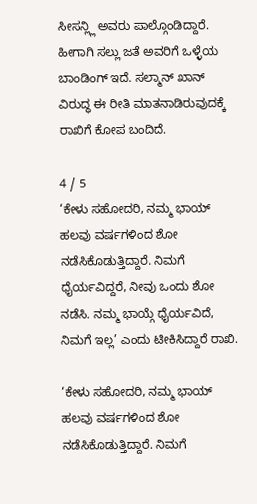ಸೀಸನ್ಲ್ಲಿ ಅವರು ಪಾಲ್ಗೊಂಡಿದ್ದಾರೆ. ಹೀಗಾಗಿ ಸಲ್ಲು ಜತೆ ಅವರಿಗೆ ಒಳ್ಳೆಯ ಬಾಂಡಿಂಗ್ ಇದೆ. ಸಲ್ಮಾನ್ ಖಾನ್ ವಿರುದ್ಧ ಈ ರೀತಿ ಮಾತನಾಡಿರುವುದಕ್ಕೆ ರಾಖಿಗೆ ಕೋಪ ಬಂದಿದೆ.

4 / 5
‘ಕೇಳು ಸಹೋದರಿ, ನಮ್ಮ ಭಾಯ್ ಹಲವು ವರ್ಷಗಳಿಂದ ಶೋ ನಡೆಸಿಕೊಡುತ್ತಿದ್ದಾರೆ. ನಿಮಗೆ ಧೈರ್ಯವಿದ್ದರೆ, ನೀವು ಒಂದು ಶೋ ನಡೆಸಿ. ನಮ್ಮ ಭಾಯ್ಗೆ ಧೈರ್ಯವಿದೆ, ನಿಮಗೆ ಇಲ್ಲ’ ಎಂದು ಟೀಕಿಸಿದ್ದಾರೆ ರಾಖಿ.

‘ಕೇಳು ಸಹೋದರಿ, ನಮ್ಮ ಭಾಯ್ ಹಲವು ವರ್ಷಗಳಿಂದ ಶೋ ನಡೆಸಿಕೊಡುತ್ತಿದ್ದಾರೆ. ನಿಮಗೆ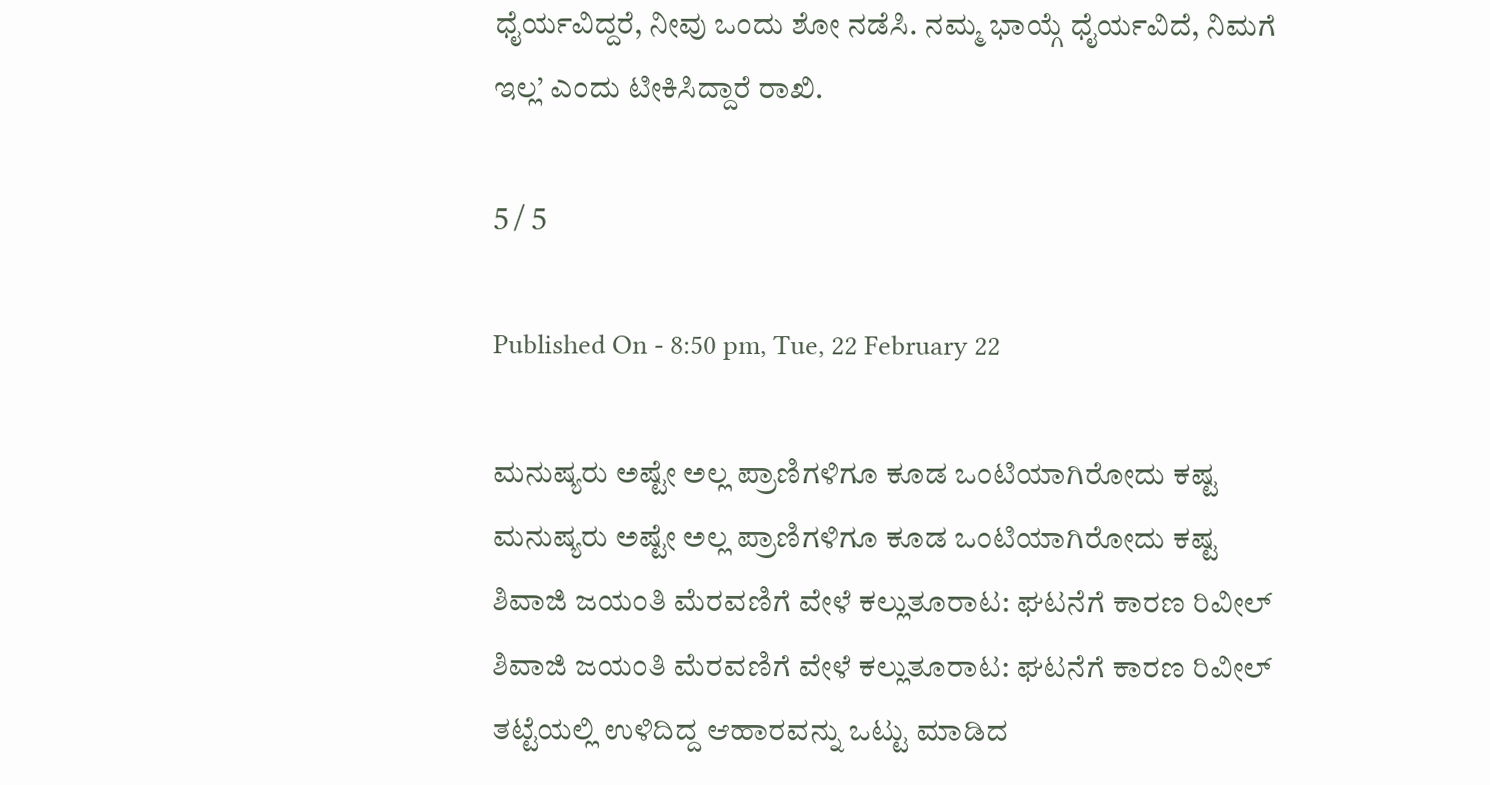ಧೈರ್ಯವಿದ್ದರೆ, ನೀವು ಒಂದು ಶೋ ನಡೆಸಿ. ನಮ್ಮ ಭಾಯ್ಗೆ ಧೈರ್ಯವಿದೆ, ನಿಮಗೆ ಇಲ್ಲ’ ಎಂದು ಟೀಕಿಸಿದ್ದಾರೆ ರಾಖಿ.

5 / 5

Published On - 8:50 pm, Tue, 22 February 22

ಮನುಷ್ಯರು ಅಷ್ಟೇ ಅಲ್ಲ ಪ್ರಾಣಿಗಳಿಗೂ ಕೂಡ ಒಂಟಿಯಾಗಿರೋದು ಕಷ್ಟ
ಮನುಷ್ಯರು ಅಷ್ಟೇ ಅಲ್ಲ ಪ್ರಾಣಿಗಳಿಗೂ ಕೂಡ ಒಂಟಿಯಾಗಿರೋದು ಕಷ್ಟ
ಶಿವಾಜಿ ಜಯಂತಿ ಮೆರವಣಿಗೆ ವೇಳೆ ಕಲ್ಲುತೂರಾಟ: ಘಟನೆಗೆ ಕಾರಣ ರಿವೀಲ್
ಶಿವಾಜಿ ಜಯಂತಿ ಮೆರವಣಿಗೆ ವೇಳೆ ಕಲ್ಲುತೂರಾಟ: ಘಟನೆಗೆ ಕಾರಣ ರಿವೀಲ್
ತಟ್ಟೆಯಲ್ಲಿ ಉಳಿದಿದ್ದ ಆಹಾರವನ್ನು ಒಟ್ಟು ಮಾಡಿದ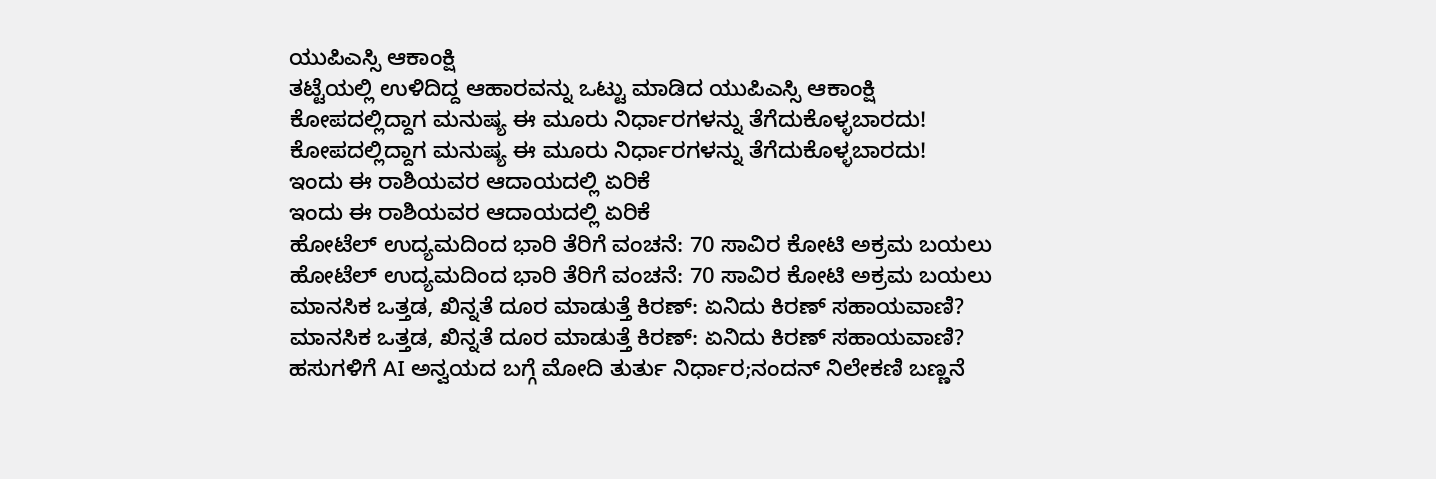ಯುಪಿಎಸ್ಸಿ ಆಕಾಂಕ್ಷಿ
ತಟ್ಟೆಯಲ್ಲಿ ಉಳಿದಿದ್ದ ಆಹಾರವನ್ನು ಒಟ್ಟು ಮಾಡಿದ ಯುಪಿಎಸ್ಸಿ ಆಕಾಂಕ್ಷಿ
ಕೋಪದಲ್ಲಿದ್ದಾಗ ಮನುಷ್ಯ ಈ ಮೂರು ನಿರ್ಧಾರಗಳನ್ನು ತೆಗೆದುಕೊಳ್ಳಬಾರದು!
ಕೋಪದಲ್ಲಿದ್ದಾಗ ಮನುಷ್ಯ ಈ ಮೂರು ನಿರ್ಧಾರಗಳನ್ನು ತೆಗೆದುಕೊಳ್ಳಬಾರದು!
ಇಂದು ಈ ರಾಶಿಯವರ ಆದಾಯದಲ್ಲಿ ಏರಿಕೆ
ಇಂದು ಈ ರಾಶಿಯವರ ಆದಾಯದಲ್ಲಿ ಏರಿಕೆ
ಹೋಟೆಲ್ ಉದ್ಯಮದಿಂದ ಭಾರಿ ತೆರಿಗೆ ವಂಚನೆ: 70 ಸಾವಿರ ಕೋಟಿ ಅಕ್ರಮ ಬಯಲು
ಹೋಟೆಲ್ ಉದ್ಯಮದಿಂದ ಭಾರಿ ತೆರಿಗೆ ವಂಚನೆ: 70 ಸಾವಿರ ಕೋಟಿ ಅಕ್ರಮ ಬಯಲು
ಮಾನಸಿಕ ಒತ್ತಡ, ಖಿನ್ನತೆ ದೂರ ಮಾಡುತ್ತೆ ಕಿರಣ್: ಏನಿದು ಕಿರಣ್ ಸಹಾಯವಾಣಿ?
ಮಾನಸಿಕ ಒತ್ತಡ, ಖಿನ್ನತೆ ದೂರ ಮಾಡುತ್ತೆ ಕಿರಣ್: ಏನಿದು ಕಿರಣ್ ಸಹಾಯವಾಣಿ?
ಹಸುಗಳಿಗೆ AI ಅನ್ವಯದ ಬಗ್ಗೆ ಮೋದಿ ತುರ್ತು ನಿರ್ಧಾರ;ನಂದನ್ ನಿಲೇಕಣಿ ಬಣ್ಣನೆ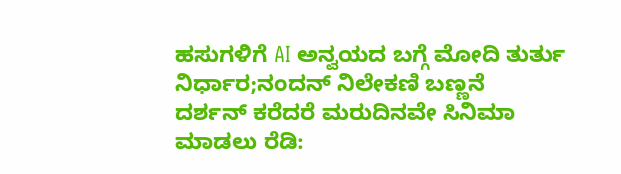ಹಸುಗಳಿಗೆ AI ಅನ್ವಯದ ಬಗ್ಗೆ ಮೋದಿ ತುರ್ತು ನಿರ್ಧಾರ;ನಂದನ್ ನಿಲೇಕಣಿ ಬಣ್ಣನೆ
ದರ್ಶನ್ ಕರೆದರೆ ಮರುದಿನವೇ ಸಿನಿಮಾ ಮಾಡಲು ರೆಡಿ: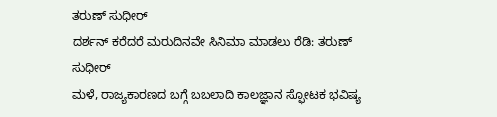ತರುಣ್ ಸುಧೀರ್
ದರ್ಶನ್ ಕರೆದರೆ ಮರುದಿನವೇ ಸಿನಿಮಾ ಮಾಡಲು ರೆಡಿ: ತರುಣ್ ಸುಧೀರ್
ಮಳೆ, ರಾಜ್ಯಕಾರಣದ ಬಗ್ಗೆ ಬಬಲಾದಿ ಕಾಲಜ್ಞಾನ ಸ್ಫೋಟಕ ಭವಿಷ್ಯ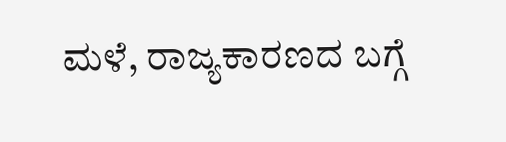ಮಳೆ, ರಾಜ್ಯಕಾರಣದ ಬಗ್ಗೆ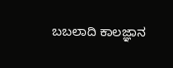ಬಬಲಾದಿ ಕಾಲಜ್ಞಾನ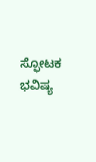ಸ್ಫೋಟಕ ಭವಿಷ್ಯ